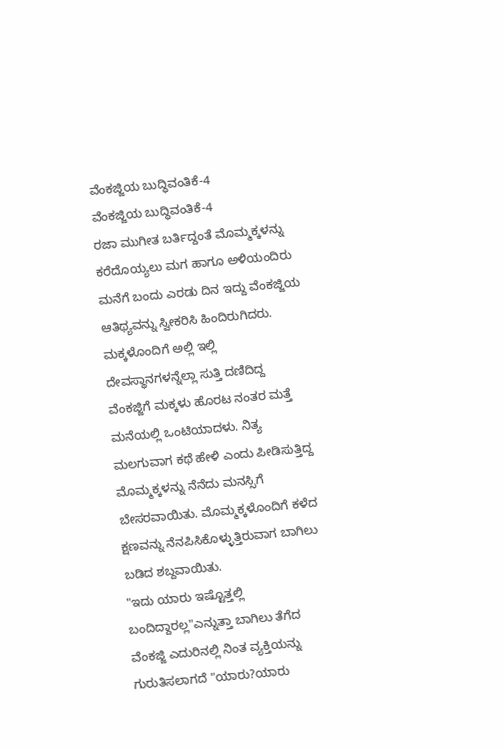ವೆಂಕಜ್ಜಿಯ ಬುದ್ಧಿವಂತಿಕೆ-4
ವೆಂಕಜ್ಜಿಯ ಬುದ್ಧಿವಂತಿಕೆ-4
ರಜಾ ಮುಗೀತ ಬರ್ತಿದ್ದಂತೆ ಮೊಮ್ಮಕ್ಕಳನ್ನು ಕರೆದೊಯ್ಯಲು ಮಗ ಹಾಗೂ ಅಳಿಯಂದಿರು ಮನೆಗೆ ಬಂದು ಎರಡು ದಿನ ಇದ್ದು ವೆಂಕಜ್ಜಿಯ ಆತಿಥ್ಯವನ್ನು ಸ್ವೀಕರಿಸಿ ಹಿಂದಿರುಗಿದರು. ಮಕ್ಕಳೊಂದಿಗೆ ಅಲ್ಲಿ ಇಲ್ಲಿ ದೇವಸ್ಥಾನಗಳನ್ನೆಲ್ಲಾ ಸುತ್ತಿ ದಣಿದಿದ್ದ ವೆಂಕಜ್ಜಿಗೆ ಮಕ್ಕಳು ಹೊರಟ ನಂತರ ಮತ್ತೆ ಮನೆಯಲ್ಲಿ ಒಂಟಿಯಾದಳು. ನಿತ್ಯ ಮಲಗುವಾಗ ಕಥೆ ಹೇಳಿ ಎಂದು ಪೀಡಿಸುತ್ತಿದ್ದ ಮೊಮ್ಮಕ್ಕಳನ್ನು ನೆನೆದು ಮನಸ್ಸಿಗೆ ಬೇಸರವಾಯಿತು. ಮೊಮ್ಮಕ್ಕಳೊಂದಿಗೆ ಕಳೆದ ಕ್ಷಣವನ್ನು ನೆನಪಿಸಿಕೊಳ್ಳುತ್ತಿರುವಾಗ ಬಾಗಿಲು ಬಡಿದ ಶಬ್ದವಾಯಿತು.
"ಇದು ಯಾರು ಇಷ್ಟೊತ್ತಲ್ಲಿ ಬಂದಿದ್ದಾರಲ್ಲ"ಎನ್ನುತ್ತಾ ಬಾಗಿಲು ತೆಗೆದ ವೆಂಕಜ್ಜಿ ಎದುರಿನಲ್ಲಿ ನಿಂತ ವ್ಯಕ್ತಿಯನ್ನು ಗುರುತಿಸಲಾಗದೆ "ಯಾರು?ಯಾರು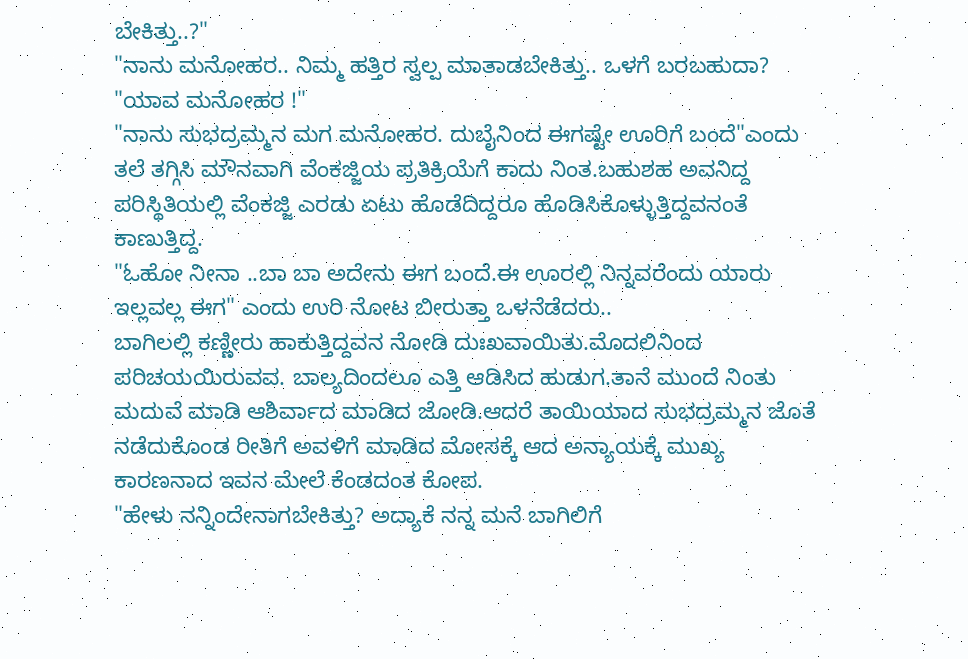ಬೇಕಿತ್ತು..?"
"ನಾನು ಮನೋಹರ.. ನಿಮ್ಮ ಹತ್ತಿರ ಸ್ವಲ್ಪ ಮಾತಾಡಬೇಕಿತ್ತು.. ಒಳಗೆ ಬರಬಹುದಾ?
"ಯಾವ ಮನೋಹರ !"
"ನಾನು ಸುಭದ್ರಮ್ಮನ ಮಗ ಮನೋಹರ. ದುಬೈನಿಂದ ಈಗಷ್ಟೇ ಊರಿಗೆ ಬಂದೆ"ಎಂದು ತಲೆ ತಗ್ಗಿಸಿ ಮೌನವಾಗಿ ವೆಂಕಜ್ಜಿಯ ಪ್ರತಿಕ್ರಿಯೆಗೆ ಕಾದು ನಿಂತ.ಬಹುಶಹ ಅವನಿದ್ದ ಪರಿಸ್ಥಿತಿಯಲ್ಲಿ ವೆಂಕಜ್ಜಿ ಎರಡು ಏಟು ಹೊಡೆದಿದ್ದರೂ ಹೊಡಿಸಿಕೊಳ್ಳುತ್ತಿದ್ದವನಂತೆ ಕಾಣುತ್ತಿದ್ದ.
"ಓಹೋ ನೀನಾ ..ಬಾ ಬಾ ಅದೇನು ಈಗ ಬಂದೆ.ಈ ಊರಲ್ಲಿ ನಿನ್ನವರೆಂದು ಯಾರು ಇಲ್ಲವಲ್ಲ ಈಗ" ಎಂದು ಉರಿ ನೋಟ ಬೀರುತ್ತಾ ಒಳನೆಡೆದರು..
ಬಾಗಿಲಲ್ಲಿ ಕಣ್ಣೀರು ಹಾಕುತ್ತಿದ್ದವನ ನೋಡಿ ದುಃಖವಾಯಿತು.ಮೊದಲಿನಿಂದ ಪರಿಚಯಯಿರುವವ. ಬಾಲ್ಯದಿಂದಲೂ ಎತ್ತಿ ಆಡಿಸಿದ ಹುಡುಗ.ತಾನೆ ಮುಂದೆ ನಿಂತು ಮದುವೆ ಮಾಡಿ ಆಶಿರ್ವಾದ ಮಾಡಿದ ಜೋಡಿ.ಆದರೆ ತಾಯಿಯಾದ ಸುಭದ್ರಮ್ಮನ ಜೊತೆ ನಡೆದುಕೊಂಡ ರೀತಿಗೆ ಅವಳಿಗೆ ಮಾಡಿದ ಮೋಸಕ್ಕೆ ಆದ ಅನ್ಯಾಯಕ್ಕೆ ಮುಖ್ಯ ಕಾರಣನಾದ ಇವನ ಮೇಲೆ ಕೆಂಡದಂತ ಕೋಪ.
"ಹೇಳು ನನ್ನಿಂದೇನಾಗಬೇಕಿತ್ತು? ಅದ್ಯಾಕೆ ನನ್ನ ಮನೆ ಬಾಗಿಲಿಗೆ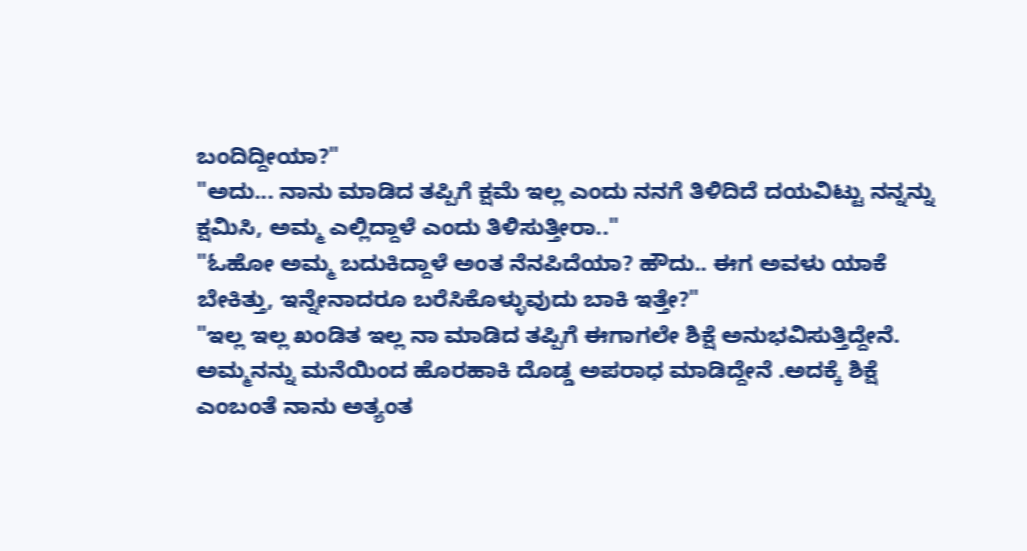ಬಂದಿದ್ದೀಯಾ?"
"ಅದು... ನಾನು ಮಾಡಿದ ತಪ್ಪಿಗೆ ಕ್ಷಮೆ ಇಲ್ಲ ಎಂದು ನನಗೆ ತಿಳಿದಿದೆ ದಯವಿಟ್ಟು ನನ್ನನ್ನು ಕ್ಷಮಿಸಿ, ಅಮ್ಮ ಎಲ್ಲಿದ್ದಾಳೆ ಎಂದು ತಿಳಿಸುತ್ತೀರಾ.."
"ಓಹೋ ಅಮ್ಮ ಬದುಕಿದ್ದಾಳೆ ಅಂತ ನೆನಪಿದೆಯಾ? ಹೌದು.. ಈಗ ಅವಳು ಯಾಕೆ ಬೇಕಿತ್ತು, ಇನ್ನೇನಾದರೂ ಬರೆಸಿಕೊಳ್ಳುವುದು ಬಾಕಿ ಇತ್ತೇ?"
"ಇಲ್ಲ ಇಲ್ಲ ಖಂಡಿತ ಇಲ್ಲ ನಾ ಮಾಡಿದ ತಪ್ಪಿಗೆ ಈಗಾಗಲೇ ಶಿಕ್ಷೆ ಅನುಭವಿಸುತ್ತಿದ್ದೇನೆ. ಅಮ್ಮನನ್ನು ಮನೆಯಿಂದ ಹೊರಹಾಕಿ ದೊಡ್ಡ ಅಪರಾಧ ಮಾಡಿದ್ದೇನೆ .ಅದಕ್ಕೆ ಶಿಕ್ಷೆ ಎಂಬಂತೆ ನಾನು ಅತ್ಯಂತ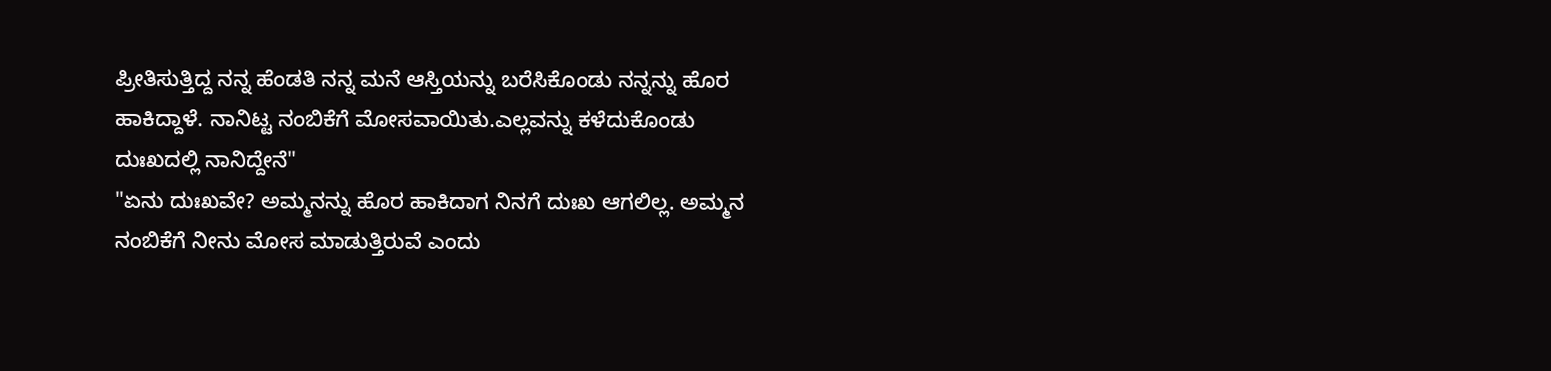ಪ್ರೀತಿಸುತ್ತಿದ್ದ ನನ್ನ ಹೆಂಡತಿ ನನ್ನ ಮನೆ ಆಸ್ತಿಯನ್ನು ಬರೆಸಿಕೊಂಡು ನನ್ನನ್ನು ಹೊರ ಹಾಕಿದ್ದಾಳೆ. ನಾನಿಟ್ಟ ನಂಬಿಕೆಗೆ ಮೋಸವಾಯಿತು.ಎಲ್ಲವನ್ನು ಕಳೆದುಕೊಂಡು ದುಃಖದಲ್ಲಿ ನಾನಿದ್ದೇನೆ"
"ಏನು ದುಃಖವೇ? ಅಮ್ಮನನ್ನು ಹೊರ ಹಾಕಿದಾಗ ನಿನಗೆ ದುಃಖ ಆಗಲಿಲ್ಲ. ಅಮ್ಮನ ನಂಬಿಕೆಗೆ ನೀನು ಮೋಸ ಮಾಡುತ್ತಿರುವೆ ಎಂದು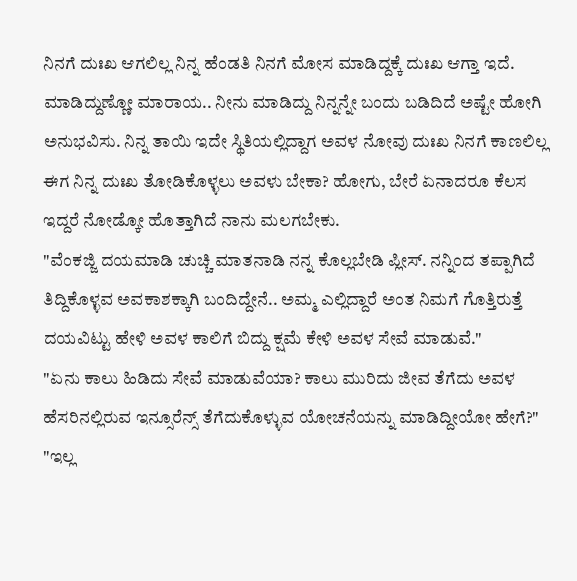ನಿನಗೆ ದುಃಖ ಆಗಲಿಲ್ಲ ನಿನ್ನ ಹೆಂಡತಿ ನಿನಗೆ ಮೋಸ ಮಾಡಿದ್ದಕ್ಕೆ ದುಃಖ ಆಗ್ತಾ ಇದೆ. ಮಾಡಿದ್ದುಣ್ಣೋ ಮಾರಾಯ.. ನೀನು ಮಾಡಿದ್ದು ನಿನ್ನನ್ನೇ ಬಂದು ಬಡಿದಿದೆ ಅಷ್ಟೇ ಹೋಗಿ ಅನುಭವಿಸು. ನಿನ್ನ ತಾಯಿ ಇದೇ ಸ್ಥಿತಿಯಲ್ಲಿದ್ದಾಗ ಅವಳ ನೋವು ದುಃಖ ನಿನಗೆ ಕಾಣಲಿಲ್ಲ ಈಗ ನಿನ್ನ ದುಃಖ ತೋಡಿಕೊಳ್ಳಲು ಅವಳು ಬೇಕಾ? ಹೋಗು, ಬೇರೆ ಏನಾದರೂ ಕೆಲಸ ಇದ್ದರೆ ನೋಡ್ಕೋ ಹೊತ್ತಾಗಿದೆ ನಾನು ಮಲಗಬೇಕು.
"ವೆಂಕಜ್ಜಿ ದಯಮಾಡಿ ಚುಚ್ಚಿ ಮಾತನಾಡಿ ನನ್ನ ಕೊಲ್ಲಬೇಡಿ ಪ್ಲೀಸ್. ನನ್ನಿಂದ ತಪ್ಪಾಗಿದೆ ತಿದ್ದಿಕೊಳ್ಳವ ಅವಕಾಶಕ್ಕಾಗಿ ಬಂದಿದ್ದೇನೆ.. ಅಮ್ಮ ಎಲ್ಲಿದ್ದಾರೆ ಅಂತ ನಿಮಗೆ ಗೊತ್ತಿರುತ್ತೆ ದಯವಿಟ್ಟು ಹೇಳಿ ಅವಳ ಕಾಲಿಗೆ ಬಿದ್ದು ಕ್ಷಮೆ ಕೇಳಿ ಅವಳ ಸೇವೆ ಮಾಡುವೆ."
"ಏನು ಕಾಲು ಹಿಡಿದು ಸೇವೆ ಮಾಡುವೆಯಾ? ಕಾಲು ಮುರಿದು ಜೀವ ತೆಗೆದು ಅವಳ ಹೆಸರಿನಲ್ಲಿರುವ ಇನ್ಸೂರೆನ್ಸ್ ತೆಗೆದುಕೊಳ್ಳುವ ಯೋಚನೆಯನ್ನು ಮಾಡಿದ್ದೀಯೋ ಹೇಗೆ?"
"ಇಲ್ಲ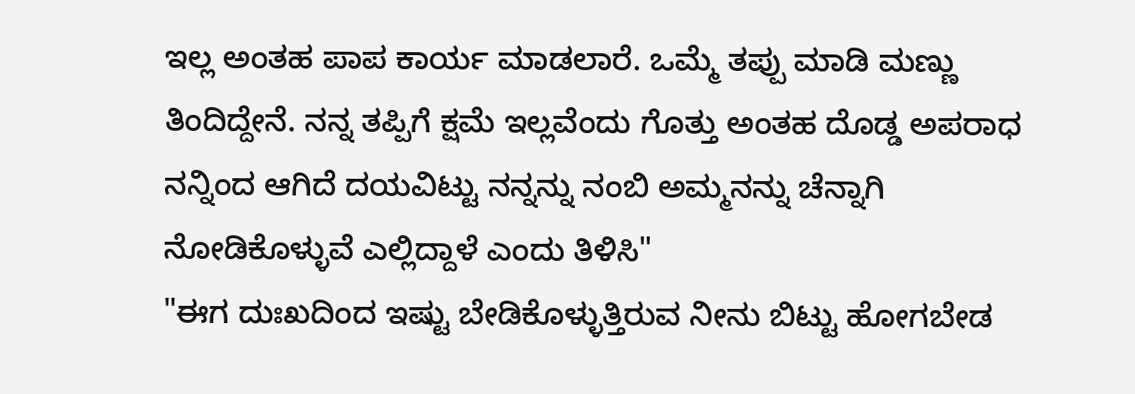ಇಲ್ಲ ಅಂತಹ ಪಾಪ ಕಾರ್ಯ ಮಾಡಲಾರೆ. ಒಮ್ಮೆ ತಪ್ಪು ಮಾಡಿ ಮಣ್ಣು ತಿಂದಿದ್ದೇನೆ. ನನ್ನ ತಪ್ಪಿಗೆ ಕ್ಷಮೆ ಇಲ್ಲವೆಂದು ಗೊತ್ತು ಅಂತಹ ದೊಡ್ಡ ಅಪರಾಧ ನನ್ನಿಂದ ಆಗಿದೆ ದಯವಿಟ್ಟು ನನ್ನನ್ನು ನಂಬಿ ಅಮ್ಮನನ್ನು ಚೆನ್ನಾಗಿ ನೋಡಿಕೊಳ್ಳುವೆ ಎಲ್ಲಿದ್ದಾಳೆ ಎಂದು ತಿಳಿಸಿ"
"ಈಗ ದುಃಖದಿಂದ ಇಷ್ಟು ಬೇಡಿಕೊಳ್ಳುತ್ತಿರುವ ನೀನು ಬಿಟ್ಟು ಹೋಗಬೇಡ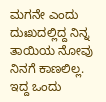ಮಗನೇ ಎಂದು ದುಃಖದಲ್ಲಿದ್ದ ನಿನ್ನ ತಾಯಿಯ ನೋವು ನಿನಗೆ ಕಾಣಲಿಲ್ಲ. ಇದ್ದ ಒಂದು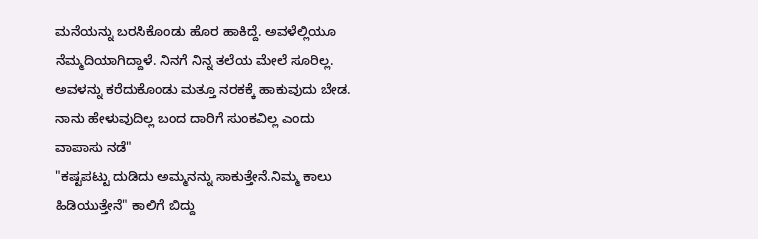ಮನೆಯನ್ನು ಬರಸಿಕೊಂಡು ಹೊರ ಹಾಕಿದ್ದೆ. ಅವಳೆಲ್ಲಿಯೂ ನೆಮ್ಮದಿಯಾಗಿದ್ದಾಳೆ. ನಿನಗೆ ನಿನ್ನ ತಲೆಯ ಮೇಲೆ ಸೂರಿಲ್ಲ. ಅವಳನ್ನು ಕರೆದುಕೊಂಡು ಮತ್ತೂ ನರಕಕ್ಕೆ ಹಾಕುವುದು ಬೇಡ. ನಾನು ಹೇಳುವುದಿಲ್ಲ ಬಂದ ದಾರಿಗೆ ಸುಂಕವಿಲ್ಲ ಎಂದು ವಾಪಾಸು ನಡೆ"
"ಕಷ್ಟಪಟ್ಟು ದುಡಿದು ಅಮ್ಮನನ್ನು ಸಾಕುತ್ತೇನೆ.ನಿಮ್ಮ ಕಾಲು ಹಿಡಿಯುತ್ತೇನೆ" ಕಾಲಿಗೆ ಬಿದ್ದು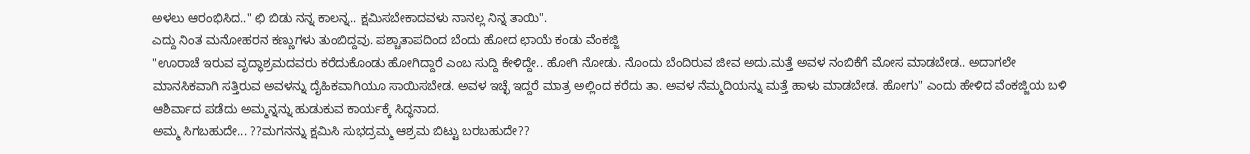ಅಳಲು ಆರಂಭಿಸಿದ.." ಛಿ ಬಿಡು ನನ್ನ ಕಾಲನ್ನ.. ಕ್ಷಮಿಸಬೇಕಾದವಳು ನಾನಲ್ಲ ನಿನ್ನ ತಾಯಿ".
ಎದ್ದು ನಿಂತ ಮನೋಹರನ ಕಣ್ಣುಗಳು ತುಂಬಿದ್ದವು. ಪಶ್ಚಾತಾಪದಿಂದ ಬೆಂದು ಹೋದ ಛಾಯೆ ಕಂಡು ವೆಂಕಜ್ಜಿ
"ಊರಾಚೆ ಇರುವ ವೃದ್ಧಾಶ್ರಮದವರು ಕರೆದುಕೊಂಡು ಹೋಗಿದ್ದಾರೆ ಎಂಬ ಸುದ್ದಿ ಕೇಳಿದ್ದೇ.. ಹೋಗಿ ನೋಡು. ನೊಂದು ಬೆಂದಿರುವ ಜೀವ ಅದು.ಮತ್ತೆ ಅವಳ ನಂಬಿಕೆಗೆ ಮೋಸ ಮಾಡಬೇಡ.. ಅದಾಗಲೇ ಮಾನಸಿಕವಾಗಿ ಸತ್ತಿರುವ ಅವಳನ್ನು ದೈಹಿಕವಾಗಿಯೂ ಸಾಯಿಸಬೇಡ. ಅವಳ ಇಚ್ಛೆ ಇದ್ದರೆ ಮಾತ್ರ ಅಲ್ಲಿಂದ ಕರೆದು ತಾ. ಅವಳ ನೆಮ್ಮದಿಯನ್ನು ಮತ್ತೆ ಹಾಳು ಮಾಡಬೇಡ. ಹೋಗು" ಎಂದು ಹೇಳಿದ ವೆಂಕಜ್ಜಿಯ ಬಳಿ ಆಶಿರ್ವಾದ ಪಡೆದು ಅಮ್ಮನ್ನನ್ನು ಹುಡುಕುವ ಕಾರ್ಯಕ್ಕೆ ಸಿದ್ಧನಾದ.
ಅಮ್ಮ ಸಿಗಬಹುದೇ... ??ಮಗನನ್ನು ಕ್ಷಮಿಸಿ ಸುಭದ್ರಮ್ಮ ಆಶ್ರಮ ಬಿಟ್ಟು ಬರಬಹುದೇ??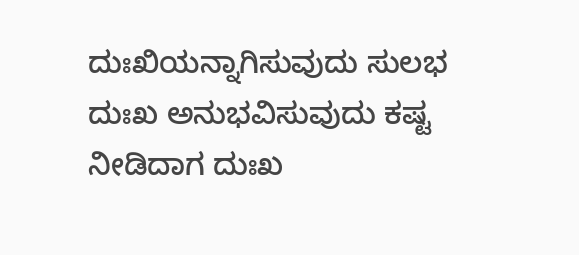ದುಃಖಿಯನ್ನಾಗಿಸುವುದು ಸುಲಭ
ದುಃಖ ಅನುಭವಿಸುವುದು ಕಷ್ಟ
ನೀಡಿದಾಗ ದುಃಖ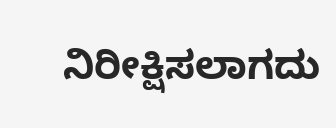ನಿರೀಕ್ಷಿಸಲಾಗದು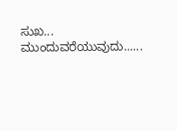ಸುಖ...
ಮುಂದುವರೆಯುವುದು......